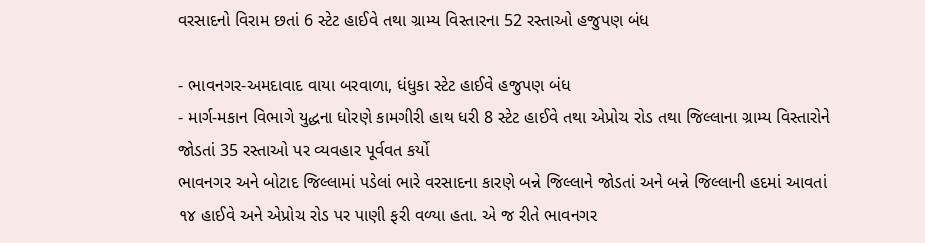વરસાદનો વિરામ છતાં 6 સ્ટેટ હાઈવે તથા ગ્રામ્ય વિસ્તારના 52 રસ્તાઓ હજુપણ બંધ

- ભાવનગર-અમદાવાદ વાયા બરવાળા, ધંધુકા સ્ટેટ હાઈવે હજુપણ બંધ
- માર્ગ-મકાન વિભાગે યુદ્ધના ધોરણે કામગીરી હાથ ધરી 8 સ્ટેટ હાઈવે તથા એપ્રોચ રોડ તથા જિલ્લાના ગ્રામ્ય વિસ્તારોને જોડતાં 35 રસ્તાઓ પર વ્યવહાર પૂર્વવત કર્યો
ભાવનગર અને બોટાદ જિલ્લામાં પડેલાં ભારે વરસાદના કારણે બન્ને જિલ્લાને જોડતાં અને બન્ને જિલ્લાની હદમાં આવતાં ૧૪ હાઈવે અને એપ્રોચ રોડ પર પાણી ફરી વળ્યા હતા. એ જ રીતે ભાવનગર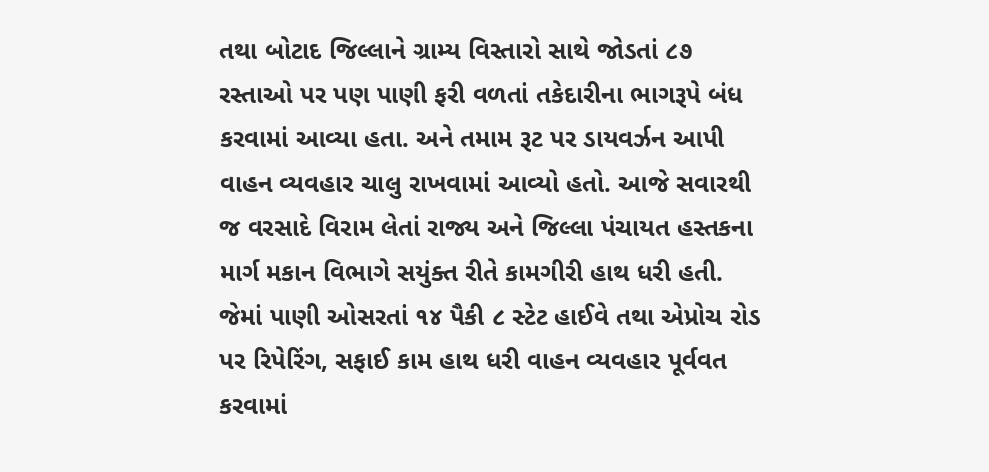તથા બોટાદ જિલ્લાને ગ્રામ્ય વિસ્તારો સાથે જોડતાં ૮૭ રસ્તાઓ પર પણ પાણી ફરી વળતાં તકેદારીના ભાગરૂપે બંધ કરવામાં આવ્યા હતા. અને તમામ રૂટ પર ડાયવર્ઝન આપી વાહન વ્યવહાર ચાલુ રાખવામાં આવ્યો હતો. આજે સવારથી જ વરસાદે વિરામ લેતાં રાજ્ય અને જિલ્લા પંચાયત હસ્તકના માર્ગ મકાન વિભાગે સયુંક્ત રીતે કામગીરી હાથ ધરી હતી. જેમાં પાણી ઓસરતાં ૧૪ પૈકી ૮ સ્ટેટ હાઈવે તથા એપ્રોચ રોડ પર રિપેરિંગ, સફાઈ કામ હાથ ધરી વાહન વ્યવહાર પૂર્વવત કરવામાં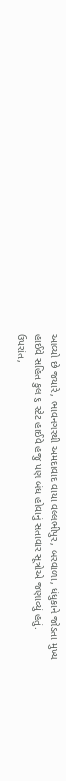આવ્યો છે જયારે, ભાવનગરથી અમદાવાદ વાયા વલ્લભીપુર, બરવાળા, ધંધુકાને જોડતા મુખ્ય હાઈવે સહિત કુલ ૬ સ્ટેટ હાઈવે હજુ પણ બંધ હોવાનું સતાવાર સૂત્રોએ જણાવ્યું હતું.
ઉપરાંત,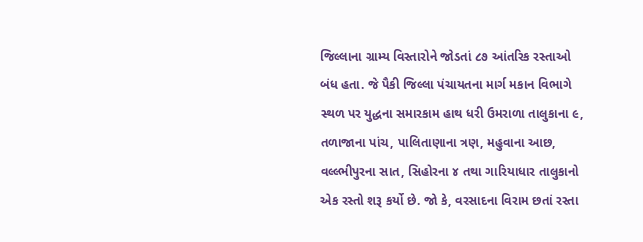જિલ્લાના ગ્રામ્ય વિસ્તારોને જોડતાં ૮૭ આંતરિક રસ્તાઓ બંધ હતા. જે પૈકી જિલ્લા પંચાયતના માર્ગ મકાન વિભાગે સ્થળ પર યુદ્ધના સમારકામ હાથ ધરી ઉમરાળા તાલુકાના ૯, તળાજાના પાંચ, પાલિતાણાના ત્રણ, મહુવાના આછ, વલ્લ્ભીપુરના સાત, સિહોરના ૪ તથા ગારિયાધાર તાલુકાનો એક રસ્તો શરૂ કર્યો છે. જો કે, વરસાદના વિરામ છતાં રસ્તા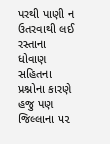પરથી પાણી ન ઉતરવાથી લઈ રસ્તાના ધોવાણ સહિતના પ્રશ્નોના કારણે હજુ પણ જિલ્લાના ૫૨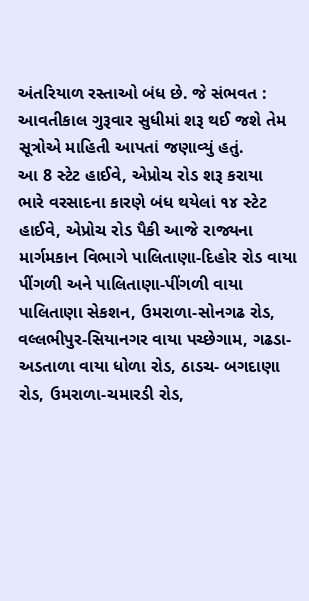અંતરિયાળ રસ્તાઓ બંધ છે. જે સંભવત : આવતીકાલ ગુરૂવાર સુધીમાં શરૂ થઈ જશે તેમ સૂત્રોએ માહિતી આપતાં જણાવ્યું હતું.
આ 8 સ્ટેટ હાઈવે, એપ્રોચ રોડ શરૂ કરાયા
ભારે વરસાદના કારણે બંધ થયેલાં ૧૪ સ્ટેટ હાઈવે, એપ્રોચ રોડ પૈકી આજે રાજ્યના માર્ગમકાન વિભાગે પાલિતાણા-દિહોર રોડ વાયા પીંગળી અને પાલિતાણા-પીંગળી વાયા પાલિતાણા સેકશન, ઉમરાળા-સોનગઢ રોડ, વલ્લભીપુર-સિયાનગર વાયા પચ્છેગામ, ગઢડા-અડતાળા વાયા ધોળા રોડ, ઠાડચ- બગદાણા રોડ, ઉમરાળા-ચમારડી રોડ,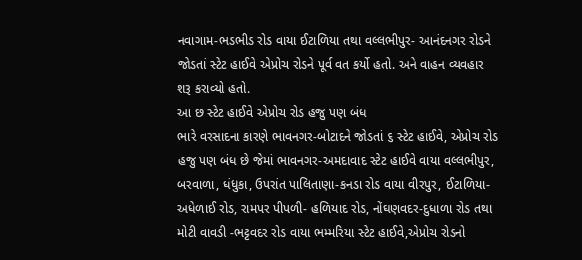નવાગામ-ભડભીડ રોડ વાયા ઈટાળિયા તથા વલ્લભીપુર- આનંદનગર રોડને જોડતાં સ્ટેટ હાઈવે એપ્રોચ રોડને પૂર્વ વત કર્યો હતો. અને વાહન વ્યવહાર શરૂ કરાવ્યો હતો.
આ છ સ્ટેટ હાઈવે એપ્રોચ રોડ હજુ પણ બંધ
ભારે વરસાદના કારણે ભાવનગર-બોટાદને જોડતાં ૬ સ્ટેટ હાઈવે, એપ્રોચ રોડ હજુ પણ બંધ છે જેમાં ભાવનગર-અમદાવાદ સ્ટેટ હાઈવે વાયા વલ્લભીપુર, બરવાળા, ધંધુકા, ઉપરાંત પાલિતાણા-કનડા રોડ વાયા વીરપુર, ઈટાળિયા- અધેળાઈ રોડ, રામપર પીપળી- હળિયાદ રોડ, નોંઘણવદર-દુધાળા રોડ તથા મોટી વાવડી -ભટ્ટવદર રોડ વાયા ભમ્મરિયા સ્ટેટ હાઈવે,એપ્રોચ રોડનો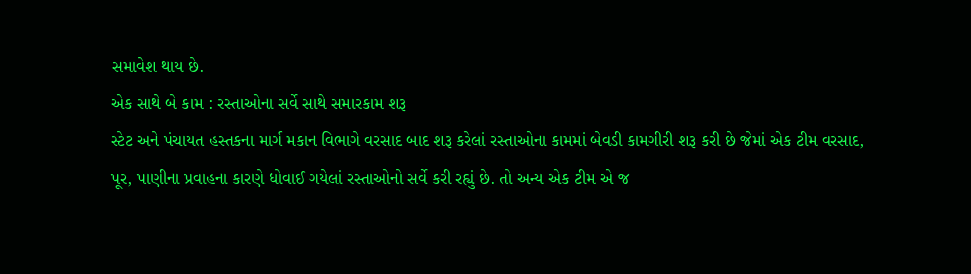સમાવેશ થાય છે.
એક સાથે બે કામ : રસ્તાઓના સર્વે સાથે સમારકામ શરૂ
સ્ટેટ અને પંચાયત હસ્તકના માર્ગ મકાન વિભાગે વરસાદ બાદ શરૂ કરેલાં રસ્તાઓના કામમાં બેવડી કામગીરી શરૂ કરી છે જેમાં એક ટીમ વરસાદ, પૂર, પાણીના પ્રવાહના કારણે ધોવાઈ ગયેલાં રસ્તાઓનો સર્વે કરી રહ્યું છે. તો અન્ય એક ટીમ એ જ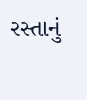રસ્તાનું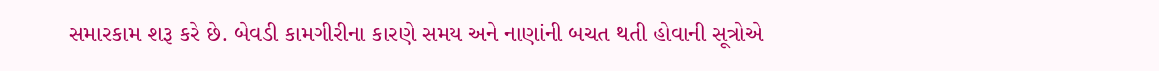સમારકામ શરૂ કરે છે. બેવડી કામગીરીના કારણે સમય અને નાણાંની બચત થતી હોવાની સૂત્રોએ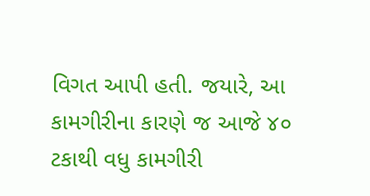વિગત આપી હતી. જયારે, આ કામગીરીના કારણે જ આજે ૪૦ ટકાથી વધુ કામગીરી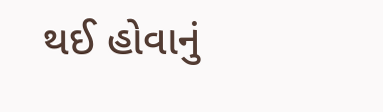થઈ હોવાનું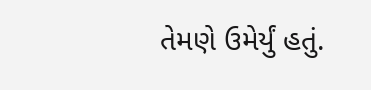તેમણે ઉમેર્યું હતું.